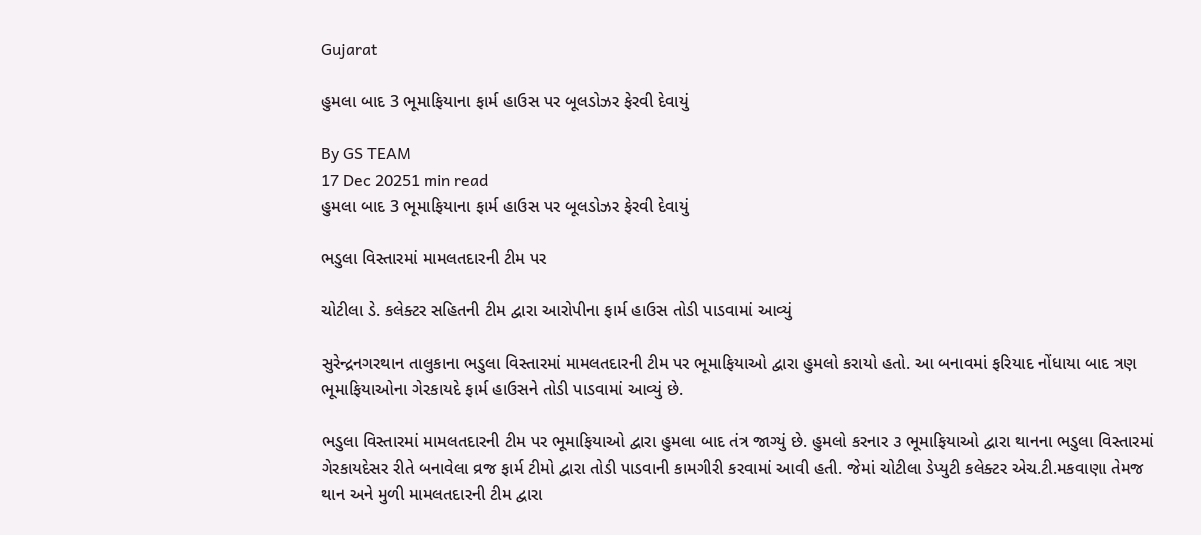Gujarat

હુમલા બાદ 3 ભૂમાફિયાના ફાર્મ હાઉસ પર બૂલડોઝર ફેરવી દેવાયું

By GS TEAM
17 Dec 20251 min read
હુમલા બાદ 3 ભૂમાફિયાના ફાર્મ હાઉસ પર બૂલડોઝર ફેરવી દેવાયું

ભડુલા વિસ્તારમાં મામલતદારની ટીમ પર

ચોટીલા ડે. કલેક્ટર સહિતની ટીમ દ્વારા આરોપીના ફાર્મ હાઉસ તોડી પાડવામાં આવ્યું

સુરેન્દ્રનગરથાન તાલુકાના ભડુલા વિસ્તારમાં મામલતદારની ટીમ પર ભૂમાફિયાઓ દ્વારા હુમલો કરાયો હતો. આ બનાવમાં ફરિયાદ નોંધાયા બાદ ત્રણ ભૂમાફિયાઓના ગેરકાયદે ફાર્મ હાઉસને તોડી પાડવામાં આવ્યું છે.

ભડુલા વિસ્તારમાં મામલતદારની ટીમ પર ભૂમાફિયાઓ દ્વારા હુમલા બાદ તંત્ર જાગ્યું છે. હુમલો કરનાર ૩ ભૂમાફિયાઓ દ્વારા થાનના ભડુલા વિસ્તારમાં ગેરકાયદેસર રીતે બનાવેલા વ્રજ ફાર્મ ટીમો દ્વારા તોડી પાડવાની કામગીરી કરવામાં આવી હતી. જેમાં ચોટીલા ડેપ્યુટી કલેક્ટર એચ.ટી.મકવાણા તેમજ થાન અને મુળી મામલતદારની ટીમ દ્વારા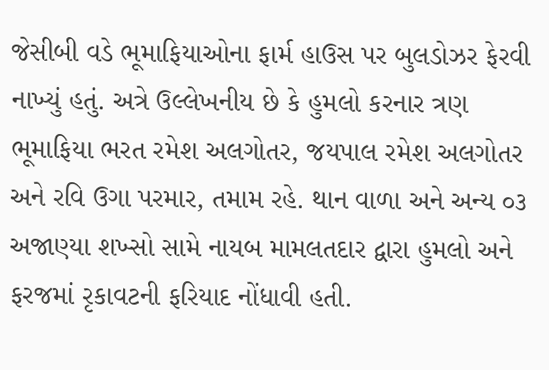જેસીબી વડે ભૂમાફિયાઓના ફાર્મ હાઉસ પર બુલડોઝર ફેરવી નાખ્યું હતું. અત્રે ઉલ્લેખનીય છે કે હુમલો કરનાર ત્રણ ભૂમાફિયા ભરત રમેશ અલગોતર, જયપાલ રમેશ અલગોતર અને રવિ ઉગા પરમાર, તમામ રહે. થાન વાળા અને અન્ય ૦૩ અજાણ્યા શખ્સો સામે નાયબ મામલતદાર દ્વારા હુમલો અને ફરજમાં રૃકાવટની ફરિયાદ નોંધાવી હતી.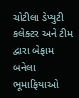ચોટીલા ડેપ્યુટી કલેક્ટર અને ટીમ દ્વારા બેફામ બનેલા ભૂમાફિયાઓ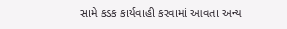સામે કડક કાર્યવાહી કરવામાં આવતા અન્ય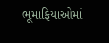ભૂમાફિયાઓમાં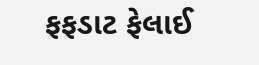ફફડાટ ફેલાઈ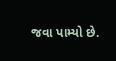જવા પામ્યો છે.